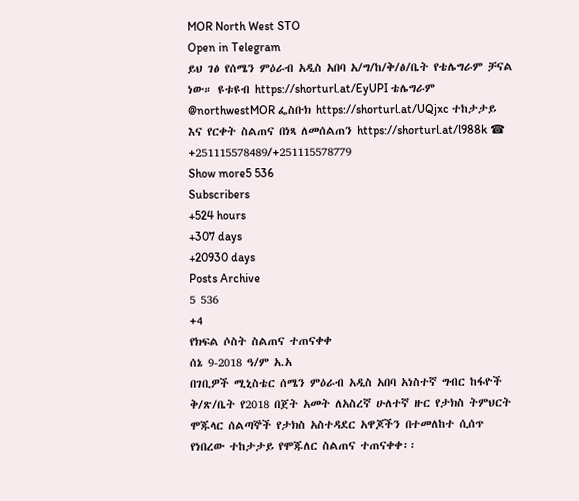MOR North West STO
Open in Telegram
ይህ ገፅ የሰሜን ምዕራብ አዲስ አበባ አ/ግ/ከ/ቅ/ፅ/ቤት የቴሌግራም ቻናል ነው። ዩቱዩብ https://shorturl.at/EyUPI ቴሌግራም @northwestMOR ፌስቡክ https://shorturl.at/UQjxc ተከታታይ እና የርቀት ስልጠና በነጻ ለመሰልጠን https://shorturl.at/l988k ☎ +251115578489/+251115578779
Show more5 536
Subscribers
+524 hours
+307 days
+20930 days
Posts Archive
5 536
+4
የክፍል ሶስት ስልጠና ተጠናቀቀ
ሰኔ 9-2018 ዓ/ም አ.አ
በገቢዎች ሚኒስቴር ሰሜን ምዕራብ አዲስ አበባ አነስተኛ ግብር ከፋዮች ቅ/ጽ/ቤት የ2018 በጀት አመት ለአስረኛ ሁለተኛ ዙር የታክስ ትምህርት ሞጁላር ሰልጣኞች የታክስ አስተዳደር አዋጆችን በተመለከተ ሲሰጥ የነበረው ተከታታይ የሞጁለር ስልጠና ተጠናቀቀ፡፡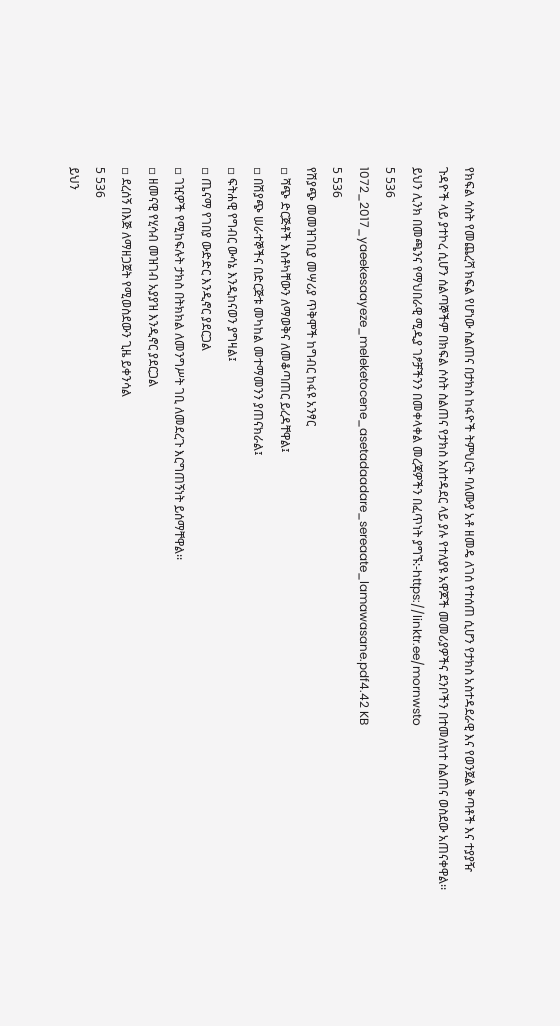የክፍል ሳስት የመጨረሻ ክፍል የሆነው ስልጠና በታክስ ከፋዮች ትምህርት ባለሙያ አቶ ዘመዴ ለገሰ የተሰጠ ሲሆን የታክስ አስተዳደራዊ እና የወንጀል ቅጣቶች እና ተያያዥ ጉዳዮች ላይ ያተኮረ ሲሆን ሰልጣኞችም በክፍል ሶስት ስልጠና የታክስ አስተዳደር ላይ ያሉ የተለያዩ አዋጆች መመሪያዎችና ደንቦችን በተመለከተ ስልጠና ወስደው አጠናቀዋል፡፡
ይህን ሊንክ በመጫንና የማህበራዊ ሚዲያ ገፆቻችንን በመቀላቀል መረጃዎችን በፈጥነት ያግኙ:-https://linktr.ee/mornwsto
5 536
1072_2017_yaeekesaayeze_meleketocene_asetadaadare_sereaate_lamawasane.pdf4.42 KB
5 536
የሽያጭ መመዝገቢያ መሣሪያ ጥቅሞች ከግብር ከፋዩ አንፃር
▫ ሻጭ ድርጅቶች እስቶካቸውን ለማወቅና ለመቆጣጠር ይረዳቸዋል፤
▫ በሽያጭ ሠራተኞችና በድርጅቱ መካከል መተማመንን ያጠናክራል፤
▫ ፍትሐዊ የግብር ውሳኔ እንዲከናወን ያግዛል፤
▫ ጤናማ የገበያ ውድድር እንዲኖር ያደርጋል
▫ ገዢዎች የሚከፍሉት ታክስ በትክክል ለመንግሥት ገቢ ለመደረጉ እርግጠኝነት ይሰማቸዋል፡፡
▫ ዘመናዊ የሂሳብ መዝገብ አያያዝ እንዲኖር ያደርጋል
▫ ደረሰኝ በእጅ ለማዘጋጀት የሚወስደውን ጊዜ ይቀንሳል
5 536
ይህን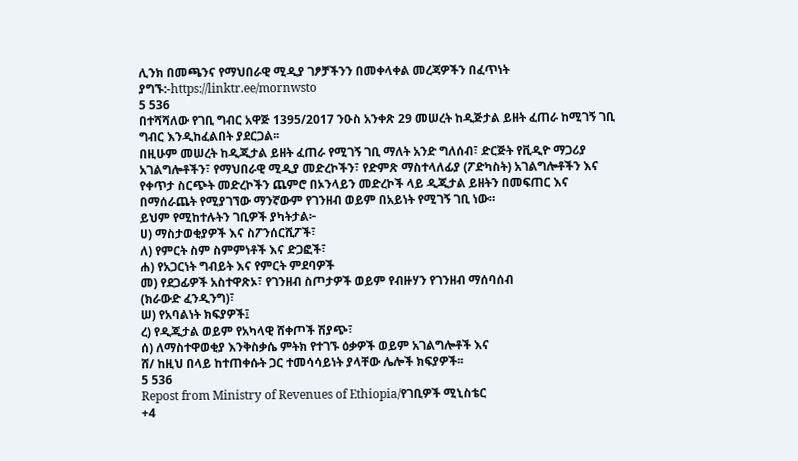ሊንክ በመጫንና የማህበራዊ ሚዲያ ገፆቻችንን በመቀላቀል መረጃዎችን በፈጥነት ያግኙ:-https://linktr.ee/mornwsto
5 536
በተሻሻለው የገቢ ግብር አዋጅ 1395/2017 ንዑስ አንቀጽ 29 መሠረት ከዲጅታል ይዘት ፈጠራ ከሚገኝ ገቢ ግብር እንዲከፈልበት ያደርጋል፡፡
በዚሁም መሠረት ከዲጂታል ይዘት ፈጠራ የሚገኝ ገቢ ማለት አንድ ግለሰብ፣ ድርጅት የቪዲዮ ማጋሪያ አገልግሎቶችን፣ የማህበራዊ ሚዲያ መድረኮችን፣ የድምጽ ማስተላለፊያ (ፖድካስት) አገልግሎቶችን እና የቀጥታ ስርጭት መድረኮችን ጨምሮ በኦንላይን መድረኮች ላይ ዲጂታል ይዘትን በመፍጠር እና በማሰራጨት የሚያገኘው ማንኛውም የገንዘብ ወይም በአይነት የሚገኝ ገቢ ነው።
ይህም የሚከተሉትን ገቢዎች ያካትታል፦
ሀ) ማስታወቂያዎች እና ስፖንሰርሺፖች፣
ለ) የምርት ስም ስምምነቶች እና ድጋፎች፣
ሐ) የአጋርነት ግብይት እና የምርት ምደባዎች
መ) የደጋፊዎች አስተዋጽኦ፣ የገንዘብ ስጦታዎች ወይም የብዙሃን የገንዘብ ማሰባሰብ
(ክራውድ ፈንዲንግ)፣
ሠ) የአባልነት ክፍያዎች፤
ረ) የዲጂታል ወይም የአካላዊ ሸቀጦች ሽያጭ፣
ሰ) ለማስተዋወቂያ እንቅስቃሴ ምትክ የተገኙ ዕቃዎች ወይም አገልግሎቶች እና
ሸ/ ከዚህ በላይ ከተጠቀሱት ጋር ተመሳሳይነት ያላቸው ሌሎች ክፍያዎች፡፡
5 536
Repost from Ministry of Revenues of Ethiopia/የገቢዎች ሚኒስቴር
+4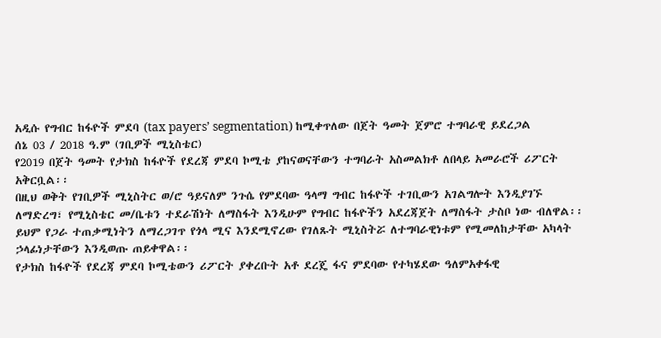አዲሱ የግብር ከፋዮች ምደባ (tax payers’ segmentation) ከሚቀጥለው በጀት ዓመት ጀምሮ ተግባራዊ ይደረጋል
ሰኔ 03 / 2018 ዓ.ም (ገቢዎች ሚኒስቴር)
የ2019 በጀት ዓመት የታክስ ከፋዮች የደረጃ ምደባ ኮሚቴ ያከናወናቸውን ተግባራት አስመልክቶ ለበላይ አመራሮች ሪፖርት አቅርቧል፡፡
በዚህ ወቅት የገቢዎች ሚኒስትር ወ/ሮ ዓይናለም ንጉሴ የምደባው ዓላማ ግብር ከፋዮች ተገቢውን አገልግሎት እንዲያገኙ ለማድረግ፣ የሚኒስቴር መ/ቤቱን ተደራሽነት ለማስፋት እንዲሁም የግብር ከፋዮችን አደረጃጀት ለማስፋት ታስቦ ነው ብለዋል፡፡ ይህም የጋራ ተጠቃሚነትን ለማረጋገጥ የጎላ ሚና እንደሚኖረው የገለጹት ሚኒስትሯ ለተግባራዊነቱም የሚመለከታቸው አካላት ኃላፊነታቸውን እንዲወጡ ጠይቀዋል፡፡
የታክስ ከፋዮች የደረጃ ምደባ ኮሚቴውን ሪፖርት ያቀረቡት አቶ ደረጄ ፋና ምደባው የተካሄደው ዓለምአቀፋዊ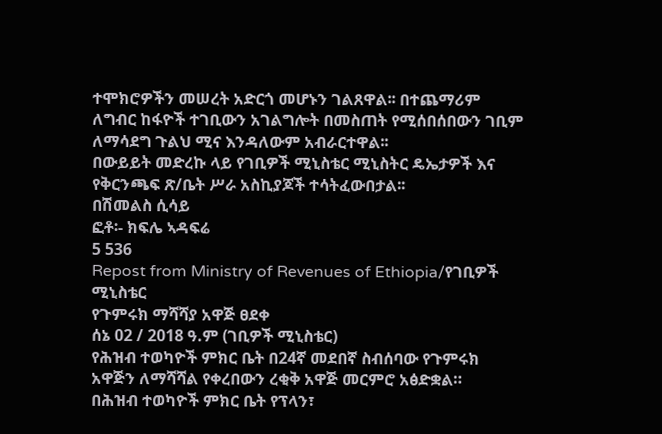ተሞክሮዎችን መሠረት አድርጎ መሆኑን ገልጸዋል፡፡ በተጨማሪም ለግብር ከፋዮች ተገቢውን አገልግሎት በመስጠት የሚሰበሰበውን ገቢም ለማሳደግ ጉልህ ሚና እንዳለውም አብራርተዋል፡፡
በውይይት መድረኩ ላይ የገቢዎች ሚኒስቴር ሚኒስትር ዴኤታዎች እና የቅርንጫፍ ጽ/ቤት ሥራ አስኪያጆች ተሳትፈውበታል፡፡
በሽመልስ ሲሳይ
ፎቶ፡- ክፍሌ ኣዳፍሬ
5 536
Repost from Ministry of Revenues of Ethiopia/የገቢዎች ሚኒስቴር
የጉምሩክ ማሻሻያ አዋጅ ፀደቀ
ሰኔ 02 / 2018 ዓ.ም (ገቢዎች ሚኒስቴር)
የሕዝብ ተወካዮች ምክር ቤት በ24ኛ መደበኛ ስብሰባው የጉምሩክ አዋጅን ለማሻሻል የቀረበውን ረቂቅ አዋጅ መርምሮ አፅድቋል።
በሕዝብ ተወካዮች ምክር ቤት የፕላን፣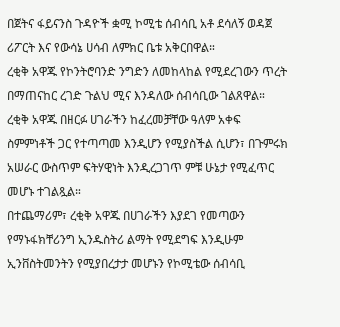በጀትና ፋይናንስ ጉዳዮች ቋሚ ኮሚቴ ሰብሳቢ አቶ ደሳለኝ ወዳጀ ሪፖርት እና የውሳኔ ሀሳብ ለምክር ቤቱ አቅርበዋል።
ረቂቅ አዋጁ የኮንትሮባንድ ንግድን ለመከላከል የሚደረገውን ጥረት በማጠናከር ረገድ ጉልህ ሚና እንዳለው ሰብሳቢው ገልጸዋል።
ረቂቅ አዋጁ በዘርፉ ሀገራችን ከፈረመቻቸው ዓለም አቀፍ ስምምነቶች ጋር የተጣጣመ እንዲሆን የሚያስችል ሲሆን፣ በጉምሩክ አሠራር ውስጥም ፍትሃዊነት እንዲረጋገጥ ምቹ ሁኔታ የሚፈጥር መሆኑ ተገልጿል።
በተጨማሪም፣ ረቂቅ አዋጁ በሀገራችን እያደገ የመጣውን የማኑፋክቸሪንግ ኢንዱስትሪ ልማት የሚደግፍ እንዲሁም ኢንቨስትመንትን የሚያበረታታ መሆኑን የኮሚቴው ሰብሳቢ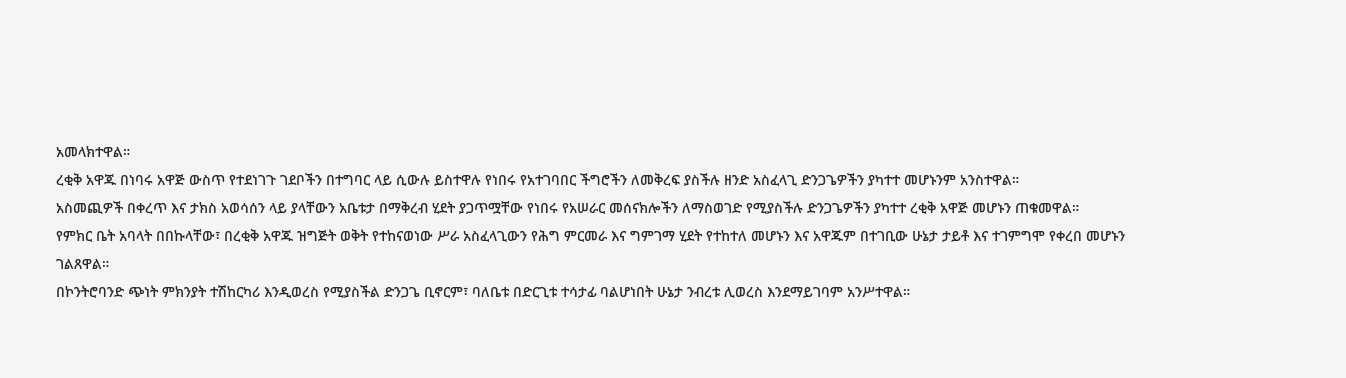አመላክተዋል።
ረቂቅ አዋጁ በነባሩ አዋጅ ውስጥ የተደነገጉ ገደቦችን በተግባር ላይ ሲውሉ ይስተዋሉ የነበሩ የአተገባበር ችግሮችን ለመቅረፍ ያስችሉ ዘንድ አስፈላጊ ድንጋጌዎችን ያካተተ መሆኑንም አንስተዋል።
አስመጪዎች በቀረጥ እና ታክስ አወሳሰን ላይ ያላቸውን አቤቱታ በማቅረብ ሂደት ያጋጥሟቸው የነበሩ የአሠራር መሰናክሎችን ለማስወገድ የሚያስችሉ ድንጋጌዎችን ያካተተ ረቂቅ አዋጅ መሆኑን ጠቁመዋል።
የምክር ቤት አባላት በበኩላቸው፣ በረቂቅ አዋጁ ዝግጅት ወቅት የተከናወነው ሥራ አስፈላጊውን የሕግ ምርመራ እና ግምገማ ሂደት የተከተለ መሆኑን እና አዋጁም በተገቢው ሁኔታ ታይቶ እና ተገምግሞ የቀረበ መሆኑን ገልጸዋል።
በኮንትሮባንድ ጭነት ምክንያት ተሽከርካሪ እንዲወረስ የሚያስችል ድንጋጌ ቢኖርም፣ ባለቤቱ በድርጊቱ ተሳታፊ ባልሆነበት ሁኔታ ንብረቱ ሊወረስ እንደማይገባም አንሥተዋል።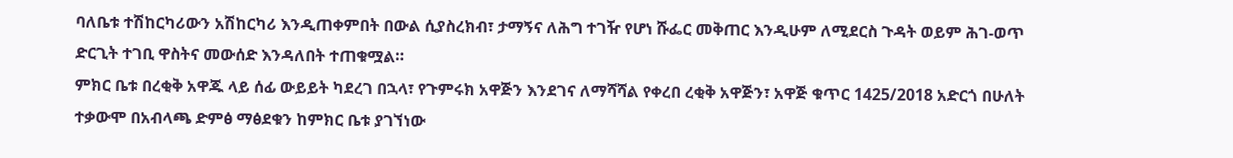ባለቤቱ ተሽከርካሪውን አሽከርካሪ እንዲጠቀምበት በውል ሲያስረክብ፣ ታማኝና ለሕግ ተገዥ የሆነ ሹፌር መቅጠር እንዲሁም ለሚደርስ ጉዳት ወይም ሕገ-ወጥ ድርጊት ተገቢ ዋስትና መውሰድ እንዳለበት ተጠቁሟል።
ምክር ቤቱ በረቂቅ አዋጁ ላይ ሰፊ ውይይት ካደረገ በኋላ፣ የጉምሩክ አዋጅን እንደገና ለማሻሻል የቀረበ ረቂቅ አዋጅን፣ አዋጅ ቁጥር 1425/2018 አድርጎ በሁለት ተቃውሞ በአብላጫ ድምፅ ማፅደቁን ከምክር ቤቱ ያገኘነው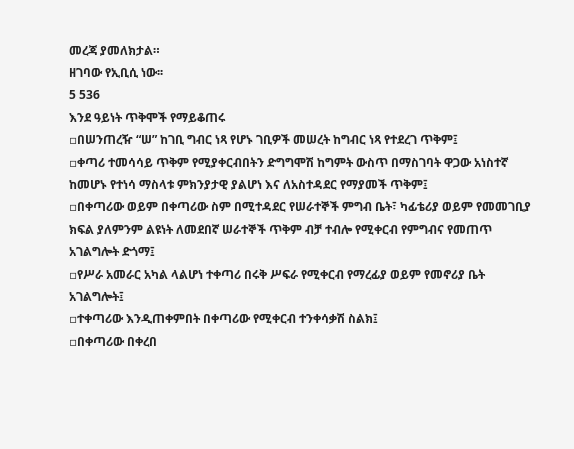መረጃ ያመለክታል።
ዘገባው የኢቢሲ ነው፡፡
5 536
እንደ ዓይነት ጥቅሞች የማይቆጠሩ
▫በሠንጠረዥ “ሠ” ከገቢ ግብር ነጻ የሆኑ ገቢዎች መሠረት ከግብር ነጻ የተደረገ ጥቅም፤
▫ቀጣሪ ተመሳሳይ ጥቅም የሚያቀርብበትን ድግግሞሽ ከግምት ውስጥ በማስገባት ዋጋው አነስተኛ ከመሆኑ የተነሳ ማስላቱ ምክንያታዊ ያልሆነ እና ለአስተዳደር የማያመች ጥቅም፤
▫በቀጣሪው ወይም በቀጣሪው ስም በሚተዳደር የሠራተኞች ምግብ ቤት፣ ካፊቴሪያ ወይም የመመገቢያ ክፍል ያለምንም ልዩነት ለመደበኛ ሠራተኞች ጥቅም ብቻ ተብሎ የሚቀርብ የምግብና የመጠጥ አገልግሎት ድጎማ፤
▫የሥራ አመራር አካል ላልሆነ ተቀጣሪ በሩቅ ሥፍራ የሚቀርብ የማረፊያ ወይም የመኖሪያ ቤት አገልግሎት፤
▫ተቀጣሪው እንዲጠቀምበት በቀጣሪው የሚቀርብ ተንቀሳቃሽ ስልክ፤
▫በቀጣሪው በቀረበ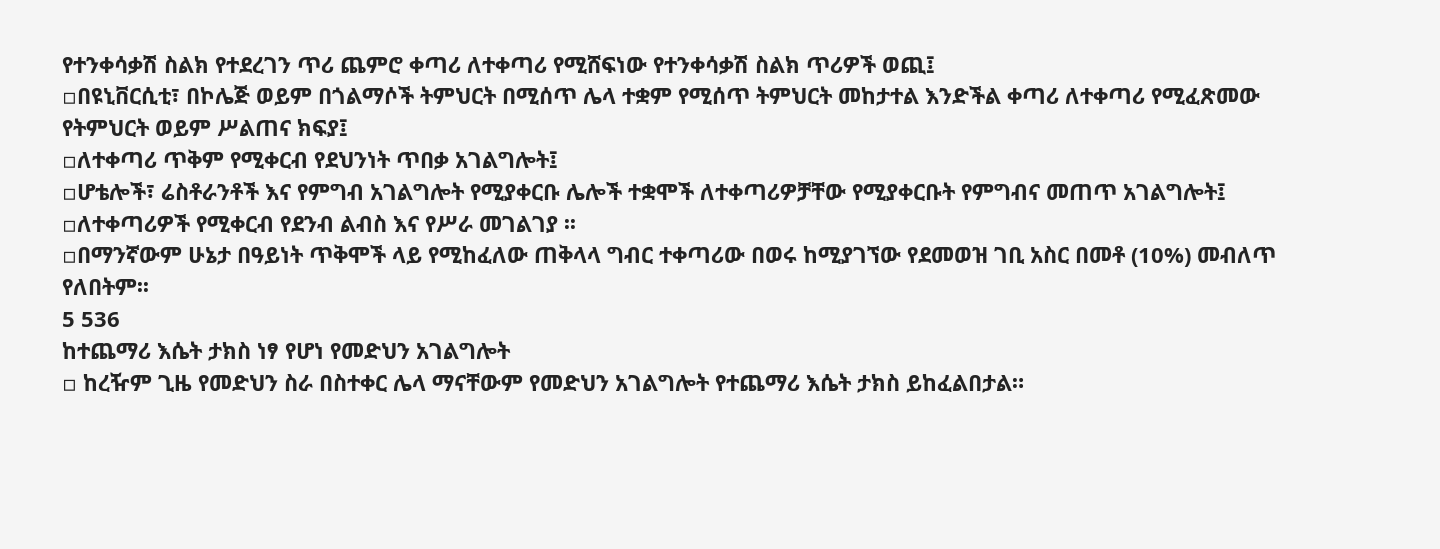የተንቀሳቃሽ ስልክ የተደረገን ጥሪ ጨምሮ ቀጣሪ ለተቀጣሪ የሚሸፍነው የተንቀሳቃሽ ስልክ ጥሪዎች ወጪ፤
▫በዩኒቨርሲቲ፣ በኮሌጅ ወይም በጎልማሶች ትምህርት በሚሰጥ ሌላ ተቋም የሚሰጥ ትምህርት መከታተል እንድችል ቀጣሪ ለተቀጣሪ የሚፈጽመው የትምህርት ወይም ሥልጠና ክፍያ፤
▫ለተቀጣሪ ጥቅም የሚቀርብ የደህንነት ጥበቃ አገልግሎት፤
▫ሆቴሎች፣ ሬስቶራንቶች እና የምግብ አገልግሎት የሚያቀርቡ ሌሎች ተቋሞች ለተቀጣሪዎቻቸው የሚያቀርቡት የምግብና መጠጥ አገልግሎት፤
▫ለተቀጣሪዎች የሚቀርብ የደንብ ልብስ እና የሥራ መገልገያ ፡፡
▫በማንኛውም ሁኔታ በዓይነት ጥቅሞች ላይ የሚከፈለው ጠቅላላ ግብር ተቀጣሪው በወሩ ከሚያገኘው የደመወዝ ገቢ አስር በመቶ (10%) መብለጥ የለበትም፡፡
5 536
ከተጨማሪ እሴት ታክስ ነፃ የሆነ የመድህን አገልግሎት
▫ ከረዥም ጊዜ የመድህን ስራ በስተቀር ሌላ ማናቸውም የመድህን አገልግሎት የተጨማሪ እሴት ታክስ ይከፈልበታል።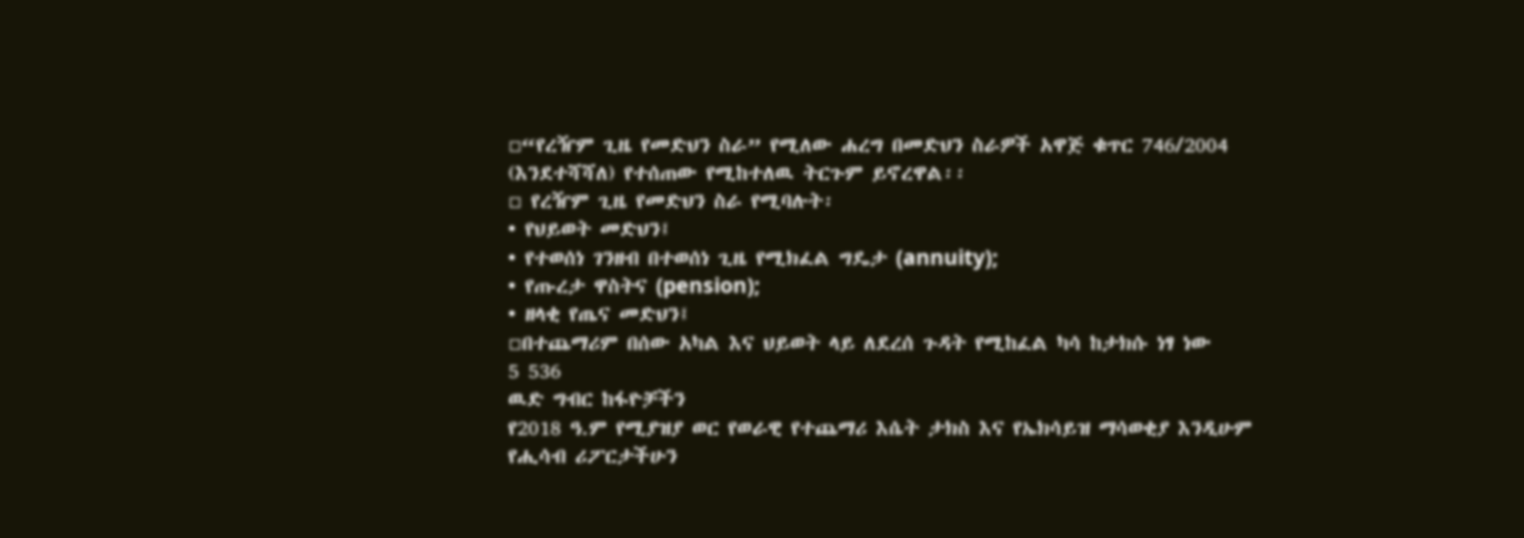▫“የረዥም ጊዜ የመድህን ስራ” የሚለው ሐረግ በመድህን ስራዎች አዋጅ ቁጥር 746/2004 (እንደተሻሻለ) የተሰጠው የሚከተለዉ ትርጉም ይኖረዋል፡፡
▫ የረዥም ጊዜ የመድህን ስራ የሚባሉት፡
• የህይወት መድህን፤
• የተወሰነ ገንዘብ በተወሰነ ጊዜ የሚክፈል ግዴታ (annuity);
• የጡረታ ዋስትና (pension);
• ዘላቂ የጤና መድህን፤
▫በተጨማሪም በሰው አካል እና ህይወት ላይ ለደረሰ ጉዳት የሚከፈል ካሳ ከታክሱ ነፃ ነው
5 536
ዉድ ግብር ከፋዮቻችን
የ2018 ዓ.ም የሚያዝያ ወር የወራዊ የተጨማሪ እሴት ታክስ እና የኤክሳይዝ ማሳወቂያ እንዲሁም የሒሳብ ሪፖርታችሁን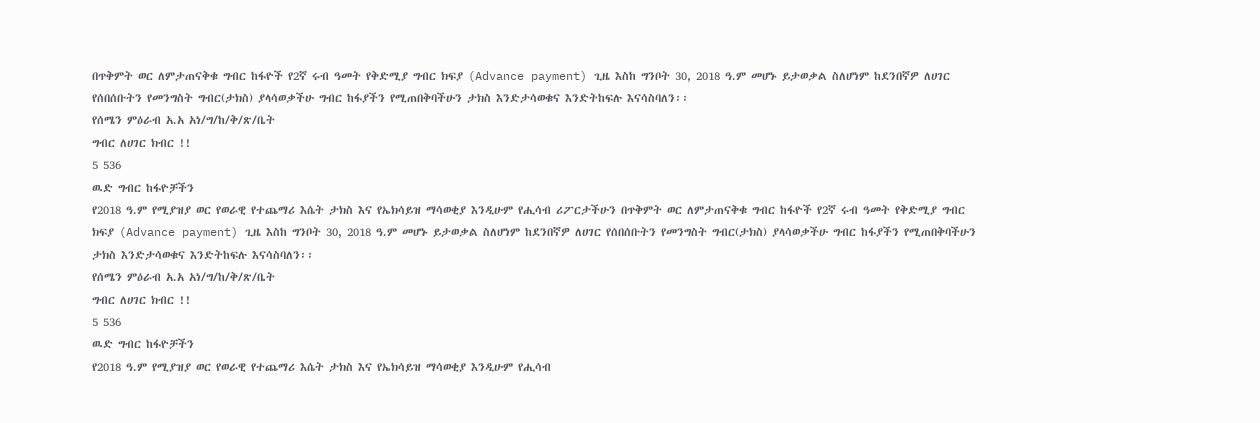በጥቅምት ወር ለምታጠናቅቁ ግብር ከፋዮች የ2ኛ ሩብ ዓመት የቅድሚያ ግብር ክፍያ (Advance payment) ጊዜ እስከ ግንቦት 30, 2018 ዓ.ም መሆኑ ይታወቃል ስለሆነም ከደንበኛዎ ለሀገር የሰበሰቡትን የመንግስት ግብር(ታክስ) ያላሳወቃችሁ ግብር ከፋያችን የሚጠበቅባችሁን ታክስ እንድታሳወቁና እንድትከፍሉ እናሳስባለን፡፡
የሰሜን ምዕራብ አ.አ አነ/ግ/ከ/ቅ/ጽ/ቤት
ግብር ለሀገር ክብር !!
5 536
ዉድ ግብር ከፋዮቻችን
የ2018 ዓ.ም የሚያዝያ ወር የወራዊ የተጨማሪ እሴት ታክስ እና የኤክሳይዝ ማሳወቂያ እንዲሁም የሒሳብ ሪፖርታችሁን በጥቅምት ወር ለምታጠናቅቁ ግብር ከፋዮች የ2ኛ ሩብ ዓመት የቅድሚያ ግብር ክፍያ (Advance payment) ጊዜ እስከ ግንቦት 30, 2018 ዓ.ም መሆኑ ይታወቃል ስለሆነም ከደንበኛዎ ለሀገር የሰበሰቡትን የመንግስት ግብር(ታክስ) ያላሳወቃችሁ ግብር ከፋያችን የሚጠበቅባችሁን ታክስ እንድታሳወቁና እንድትከፍሉ እናሳስባለን፡፡
የሰሜን ምዕራብ አ.አ አነ/ግ/ከ/ቅ/ጽ/ቤት
ግብር ለሀገር ክብር !!
5 536
ዉድ ግብር ከፋዮቻችን
የ2018 ዓ.ም የሚያዝያ ወር የወራዊ የተጨማሪ እሴት ታክስ እና የኤክሳይዝ ማሳወቂያ እንዲሁም የሒሳብ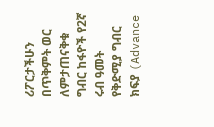ሪፖርታችሁን በጥቅምት ወር ለምታጠናቅቁ ግብር ከፋዮች የ2ኛ ሩብ ዓመት የቅድሚያ ግብር ክፍያ (Advance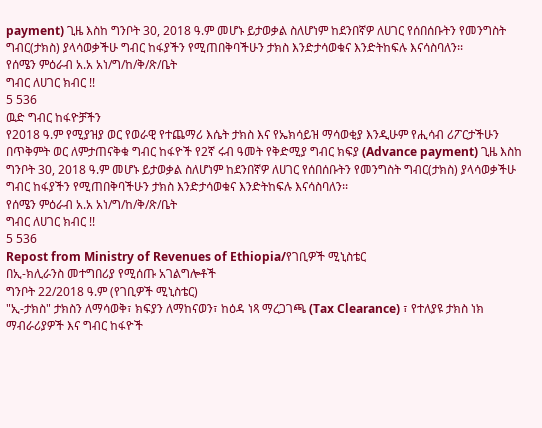payment) ጊዜ እስከ ግንቦት 30, 2018 ዓ.ም መሆኑ ይታወቃል ስለሆነም ከደንበኛዎ ለሀገር የሰበሰቡትን የመንግስት ግብር(ታክስ) ያላሳወቃችሁ ግብር ከፋያችን የሚጠበቅባችሁን ታክስ እንድታሳወቁና እንድትከፍሉ እናሳስባለን፡፡
የሰሜን ምዕራብ አ.አ አነ/ግ/ከ/ቅ/ጽ/ቤት
ግብር ለሀገር ክብር !!
5 536
ዉድ ግብር ከፋዮቻችን
የ2018 ዓ.ም የሚያዝያ ወር የወራዊ የተጨማሪ እሴት ታክስ እና የኤክሳይዝ ማሳወቂያ እንዲሁም የሒሳብ ሪፖርታችሁን በጥቅምት ወር ለምታጠናቅቁ ግብር ከፋዮች የ2ኛ ሩብ ዓመት የቅድሚያ ግብር ክፍያ (Advance payment) ጊዜ እስከ ግንቦት 30, 2018 ዓ.ም መሆኑ ይታወቃል ስለሆነም ከደንበኛዎ ለሀገር የሰበሰቡትን የመንግስት ግብር(ታክስ) ያላሳወቃችሁ ግብር ከፋያችን የሚጠበቅባችሁን ታክስ እንድታሳወቁና እንድትከፍሉ እናሳስባለን፡፡
የሰሜን ምዕራብ አ.አ አነ/ግ/ከ/ቅ/ጽ/ቤት
ግብር ለሀገር ክብር !!
5 536
Repost from Ministry of Revenues of Ethiopia/የገቢዎች ሚኒስቴር
በኢ-ክሊራንስ መተግበሪያ የሚሰጡ አገልግሎቶች
ግንቦት 22/2018 ዓ.ም (የገቢዎች ሚኒስቴር)
"ኢ-ታክስ" ታክስን ለማሳወቅ፣ ክፍያን ለማከናወን፣ ከዕዳ ነጻ ማረጋገጫ (Tax Clearance) ፣ የተለያዩ ታክስ ነክ ማብራሪያዎች እና ግብር ከፋዮች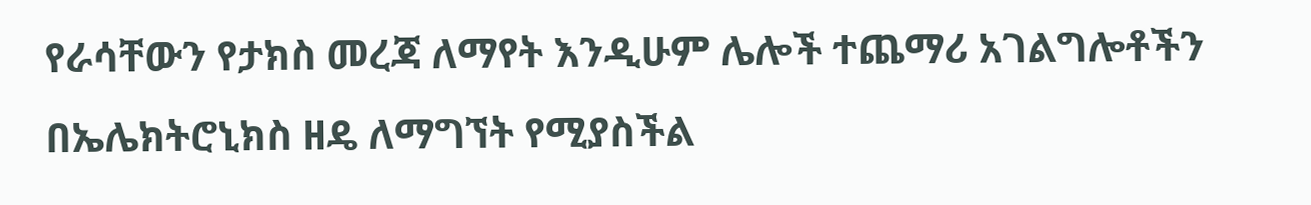የራሳቸውን የታክስ መረጃ ለማየት እንዲሁም ሌሎች ተጨማሪ አገልግሎቶችን በኤሌክትሮኒክስ ዘዴ ለማግኘት የሚያስችል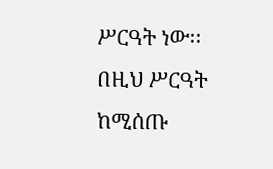ሥርዓት ነው፡፡
በዚህ ሥርዓት ከሚሰጡ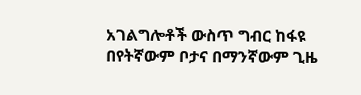አገልግሎቶች ውስጥ ግብር ከፋዩ በየትኛውም ቦታና በማንኛውም ጊዜ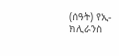(ሰዓት) የኢ-ክሊራንስ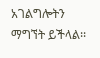አገልግሎትን ማግኘት ይችላል፡፡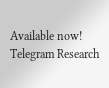Available now! Telegram Research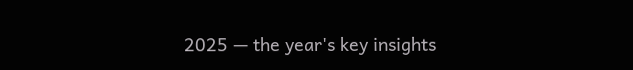2025 — the year's key insights